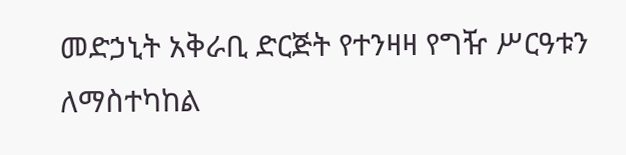መድኃኒት አቅራቢ ድርጅት የተንዛዛ የግዥ ሥርዓቱን ለማስተካከል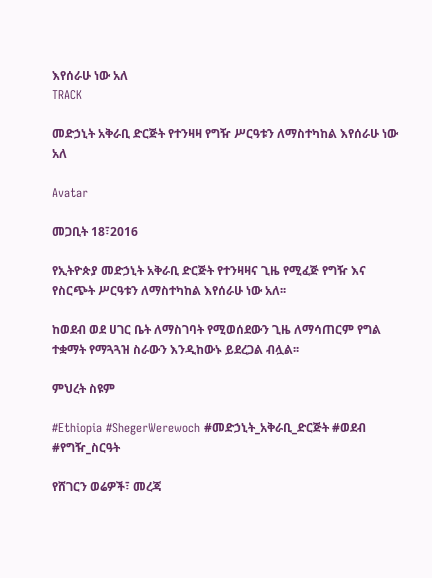እየሰራሁ ነው አለ
TRACK

መድኃኒት አቅራቢ ድርጅት የተንዛዛ የግዥ ሥርዓቱን ለማስተካከል እየሰራሁ ነው አለ

Avatar

መጋቢት 18፣2016

የኢትዮጵያ መድኃኒት አቅራቢ ድርጅት የተንዛዛና ጊዜ የሚፈጅ የግዥ እና የስርጭት ሥርዓቱን ለማስተካከል እየሰራሁ ነው አለ፡፡

ከወደብ ወደ ሀገር ቤት ለማስገባት የሚወሰደውን ጊዜ ለማሳጠርም የግል ተቋማት የማጓጓዝ ስራውን እንዲከውኑ ይደረጋል ብሏል፡፡

ምህረት ስዩም

#Ethiopia #ShegerWerewoch #መድኃኒት_አቅራቢ_ድርጅት #ወደብ #የግዥ_ስርዓት

የሸገርን ወሬዎች፣ መረጃ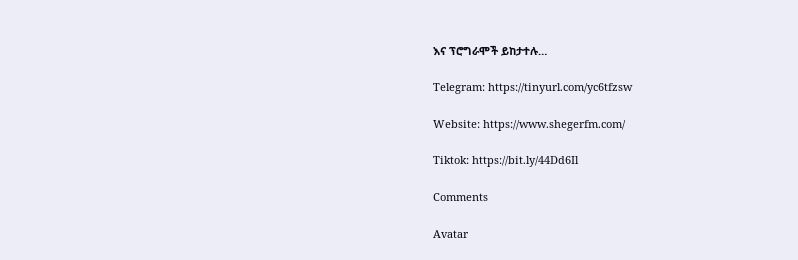እና ፕሮግራሞች ይከታተሉ…

Telegram: https://tinyurl.com/yc6tfzsw

Website: https://www.shegerfm.com/

Tiktok: https://bit.ly/44Dd6Il

Comments

Avatar